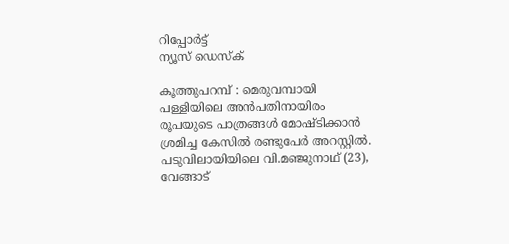റിപ്പോര്‍ട്ട്
ന്യൂസ് ഡെസ്ക്

കൂത്തുപറമ്പ് : മെരുവമ്പായി പള്ളിയിലെ അന്‍പതിനായിരം രൂപയുടെ പാത്രങ്ങള്‍ മോഷ്ടിക്കാന്‍ ശ്രമിച്ച കേസില്‍ രണ്ടുപേര്‍ അറസ്റ്റില്‍. പടുവിലായിയിലെ വി.മഞ്ജുനാഥ് (23), വേങ്ങാട്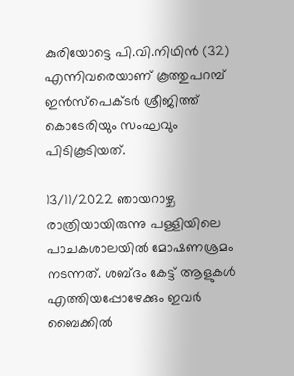കുരിയോട്ടെ പി.വി.നിഥിന്‍ (32) എന്നിവരെയാണ് കൂത്തുപറമ്പ് ഇന്‍സ്‌പെക്ടര്‍ ശ്രീജിത്ത് കൊടേരിയും സംഘവും പിടികൂടിയത്.

13/11/2022 ഞായറാഴ്ച രാത്രിയായിരുന്നു പള്ളിയിലെ പാചകശാലയില്‍ മോഷണശ്രമം നടന്നത്. ശബ്ദം കേട്ട് ആളുകള്‍ എത്തിയപ്പോഴേക്കും ഇവര്‍ ബൈക്കില്‍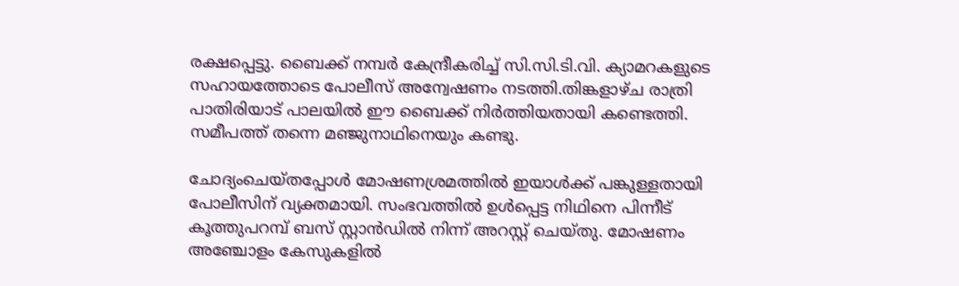രക്ഷപ്പെട്ടു. ബൈക്ക് നമ്പര്‍ കേന്ദ്രീകരിച്ച് സി.സി.ടി.വി. ക്യാമറകളുടെ സഹായത്തോടെ പോലീസ് അന്വേഷണം നടത്തി.തിങ്കളാഴ്ച രാത്രി പാതിരിയാട് പാലയില്‍ ഈ ബൈക്ക് നിര്‍ത്തിയതായി കണ്ടെത്തി. സമീപത്ത് തന്നെ മഞ്ജുനാഥിനെയും കണ്ടു.

ചോദ്യംചെയ്തപ്പോള്‍ മോഷണശ്രമത്തില്‍ ഇയാള്‍ക്ക് പങ്കുള്ളതായി പോലീസിന് വ്യക്തമായി. സംഭവത്തില്‍ ഉള്‍പ്പെട്ട നിഥിനെ പിന്നീട് കൂത്തുപറമ്പ് ബസ് സ്റ്റാന്‍ഡില്‍ നിന്ന് അറസ്റ്റ് ചെയ്തു. മോഷണം അഞ്ചോളം കേസുകളില്‍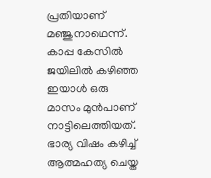പ്രതിയാണ് മഞ്ജുനാഥെന്ന്. കാപ്പ കേസില്‍ ജയിലില്‍ കഴിഞ്ഞ ഇയാള്‍ ഒരു മാസം മുന്‍പാണ് നാട്ടിലെത്തിയത്. ഭാര്യ വിഷം കഴിച്ച് ആത്മഹത്യ ചെയ്ത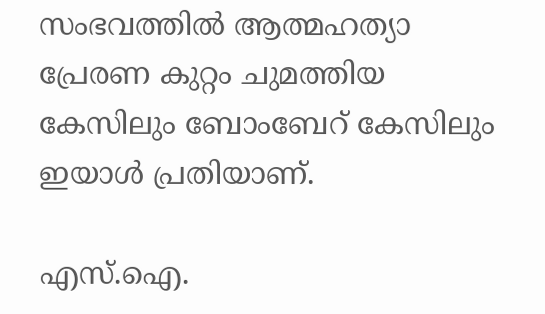സംഭവത്തില്‍ ആത്മഹത്യാ പ്രേരണ കുറ്റം ചുമത്തിയ കേസിലും ബോംബേറ് കേസിലും ഇയാള്‍ പ്രതിയാണ്.

എസ്.ഐ.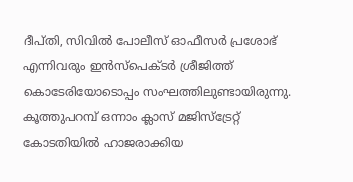ദീപ്തി, സിവില്‍ പോലീസ് ഓഫീസര്‍ പ്രശോഭ് എന്നിവരും ഇന്‍സ്‌പെക്ടര്‍ ശ്രീജിത്ത് കൊടേരിയോടൊപ്പം സംഘത്തിലുണ്ടായിരുന്നു. കൂത്തുപറമ്പ് ഒന്നാം ക്ലാസ് മജിസ്‌ട്രേറ്റ് കോടതിയില്‍ ഹാജരാക്കിയ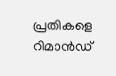പ്രതികളെ റിമാന്‍ഡ്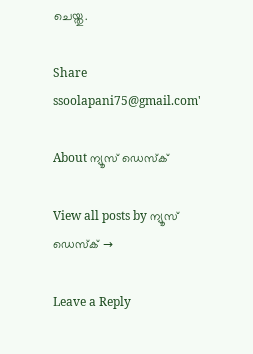ചെയ്തു.

Share
ssoolapani75@gmail.com'

About ന്യൂസ് ഡെസ്ക്

View all posts by ന്യൂസ് ഡെസ്ക് →

Leave a Reply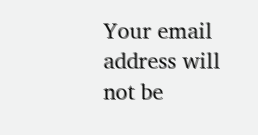Your email address will not be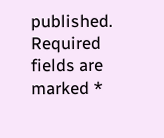published. Required fields are marked *